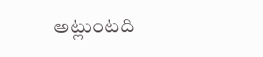అట్లుంటది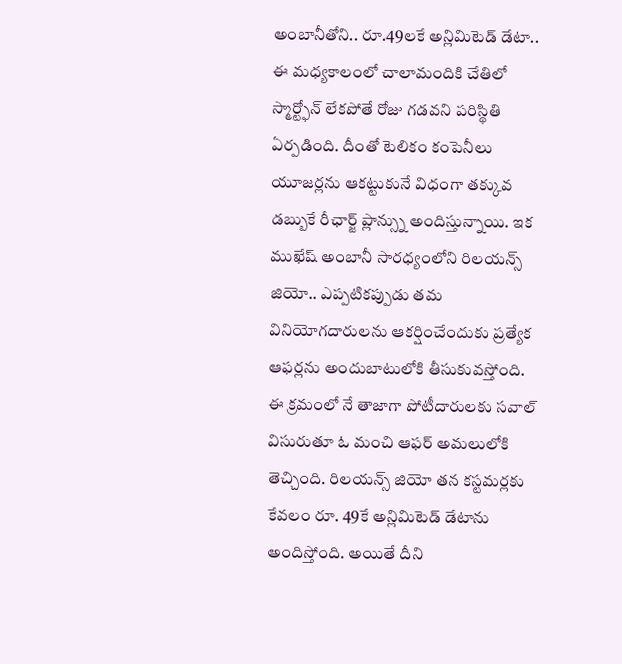అంబానీతోని.. రూ.49లకే అన్లిమిటెడ్ డేటా..
ఈ మధ్యకాలంలో చాలామందికి చేతిలో స్మార్ట్ఫోన్ లేకపోతే రోజు గడవని పరిస్థితి ఏర్పడింది. దీంతో టెలికం కంపెనీలు యూజర్లను ఆకట్టుకునే విధంగా తక్కువ డబ్బుకే రీఛార్జ్ ప్లాన్స్ను అందిస్తున్నాయి. ఇక ముఖేష్ అంబానీ సారధ్యంలోని రిలయన్స్ జియో.. ఎప్పటికప్పుడు తమ వినియోగదారులను ఆకర్షించేందుకు ప్రత్యేక ఆఫర్లను అందుబాటులోకి తీసుకువస్తోంది.
ఈ క్రమంలో నే తాజాగా పోటీదారులకు సవాల్ విసురుతూ ఓ మంచి ఆఫర్ అమలులోకి తెచ్చింది. రిలయన్స్ జియో తన కస్టమర్లకు కేవలం రూ. 49కే అన్లిమిటెడ్ డేటాను అందిస్తోంది. అయితే దీని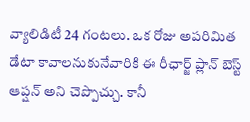వ్యాలిడిటీ 24 గంటలు. ఒక రోజు అపరిమిత డేటా కావాలనుకునేవారికి ఈ రీఛార్జ్ ప్లాన్ బెస్ట్ ఆప్షన్ అని చెప్పొచ్చు. కానీ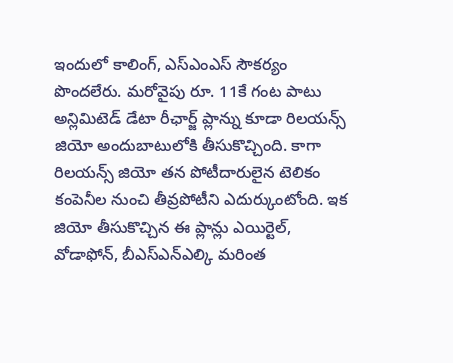ఇందులో కాలింగ్, ఎస్ఎంఎస్ సౌకర్యం పొందలేరు. మరోవైపు రూ. 11కే గంట పాటు అన్లిమిటెడ్ డేటా రీఛార్జ్ ప్లాన్ను కూడా రిలయన్స్ జియో అందుబాటులోకి తీసుకొచ్చింది. కాగా రిలయన్స్ జియో తన పోటీదారులైన టెలికం కంపెనీల నుంచి తీవ్రపోటీని ఎదుర్కుంటోంది. ఇక జియో తీసుకొచ్చిన ఈ ప్లాన్లు ఎయిర్టెల్, వోడాఫోన్, బీఎస్ఎన్ఎల్కి మరింత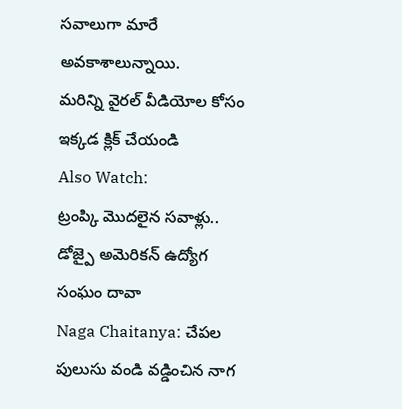సవాలుగా మారే అవకాశాలున్నాయి.
మరిన్ని వైరల్ వీడియోల కోసం ఇక్కడ క్లిక్ చేయండి
Also Watch:
ట్రంప్కి మొదలైన సవాళ్లు.. డోజ్పై అమెరికన్ ఉద్యోగ సంఘం దావా
Naga Chaitanya: చేపల పులుసు వండి వడ్డించిన నాగ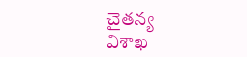చైతన్య
విశాఖ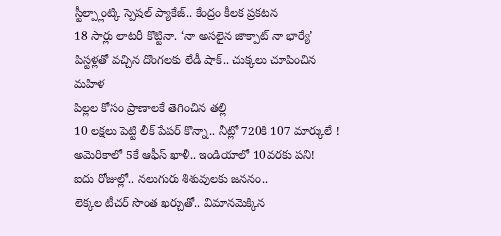స్టీల్ప్లాంట్కి స్పెషల్ ప్యాకేజ్.. కేంద్రం కీలక ప్రకటన
18 సార్లు లాటరీ కొట్టినా. ‘నా అసలైన జాక్పాట్ నా భార్యే’
పిస్టళ్లతో వచ్చిన దొంగలకు లేడీ షాక్.. చుక్కలు చూపించిన మహిళ
పిల్లల కోసం ప్రాణాలకే తెగించిన తల్లి
10 లక్షలు పెట్టి లీక్ పేపర్ కొన్నా.. నీట్లో 720కి 107 మార్కులే !
అమెరికాలో 5కే ఆఫీస్ ఖాళీ.. ఇండియాలో 10వరకు పని!
ఐదు రోజుల్లో.. నలుగురు శిశువులకు జననం..
లెక్కల టీచర్ సొంత ఖర్చుతో.. విమానమెక్కిన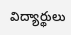విద్యార్థులు